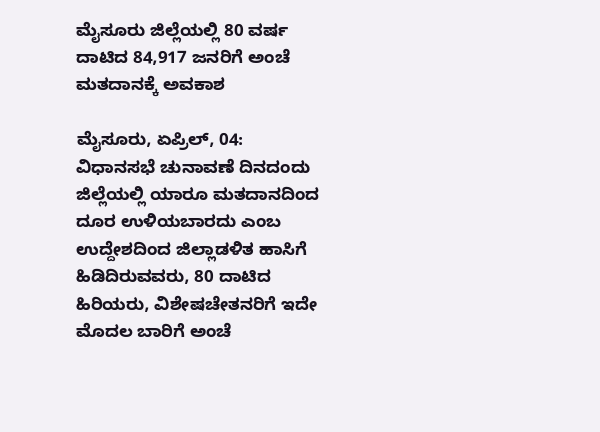ಮೈಸೂರು ಜಿಲ್ಲೆಯಲ್ಲಿ 80 ವರ್ಷ ದಾಟಿದ 84,917 ಜನರಿಗೆ ಅಂಚೆ ಮತದಾನಕ್ಕೆ ಅವಕಾಶ

ಮೈಸೂರು, ಏಪ್ರಿಲ್, 04: ವಿಧಾನಸಭೆ ಚುನಾವಣೆ ದಿನದಂದು ಜಿಲ್ಲೆಯಲ್ಲಿ ಯಾರೂ ಮತದಾನದಿಂದ ದೂರ ಉಳಿಯಬಾರದು ಎಂಬ ಉದ್ದೇಶದಿಂದ ಜಿಲ್ಲಾಡಳಿತ ಹಾಸಿಗೆ ಹಿಡಿದಿರುವವರು, 80 ದಾಟಿದ ಹಿರಿಯರು, ವಿಶೇಷಚೇತನರಿಗೆ ಇದೇ ಮೊದಲ ಬಾರಿಗೆ ಅಂಚೆ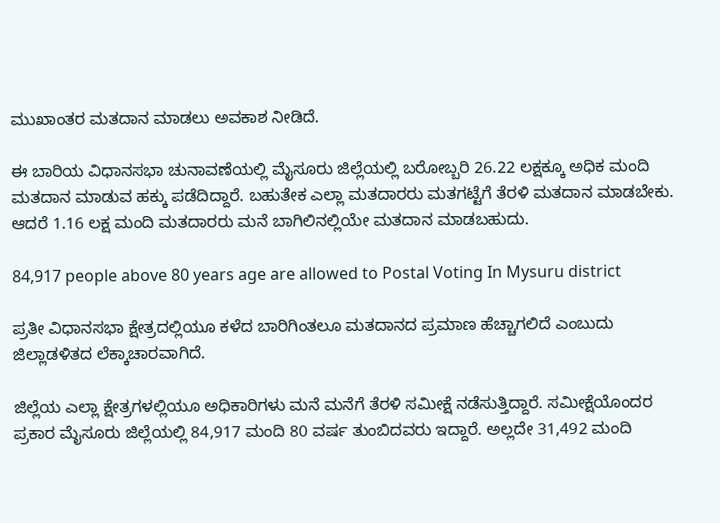ಮುಖಾಂತರ ಮತದಾನ ಮಾಡಲು ಅವಕಾಶ ನೀಡಿದೆ.

ಈ ಬಾರಿಯ ವಿಧಾನಸಭಾ ಚುನಾವಣೆಯಲ್ಲಿ ಮೈಸೂರು ಜಿಲ್ಲೆಯಲ್ಲಿ ಬರೋಬ್ಬರಿ 26.22 ಲಕ್ಷಕ್ಕೂ ಅಧಿಕ ಮಂದಿ ಮತದಾನ ಮಾಡುವ ಹಕ್ಕು ಪಡೆದಿದ್ದಾರೆ. ಬಹುತೇಕ ಎಲ್ಲಾ ಮತದಾರರು ಮತಗಟ್ಟೆಗೆ ತೆರಳಿ ಮತದಾನ ಮಾಡಬೇಕು. ಆದರೆ 1.16 ಲಕ್ಷ ಮಂದಿ ಮತದಾರರು ಮನೆ ಬಾಗಿಲಿನಲ್ಲಿಯೇ ಮತದಾನ ಮಾಡಬಹುದು.

84,917 people above 80 years age are allowed to Postal Voting In Mysuru district

ಪ್ರತೀ ವಿಧಾನಸಭಾ ಕ್ಷೇತ್ರದಲ್ಲಿಯೂ ಕಳೆದ ಬಾರಿಗಿಂತಲೂ ಮತದಾನದ ಪ್ರಮಾಣ ಹೆಚ್ಚಾಗಲಿದೆ ಎಂಬುದು ಜಿಲ್ಲಾಡಳಿತದ ಲೆಕ್ಕಾಚಾರವಾಗಿದೆ.

ಜಿಲ್ಲೆಯ ಎಲ್ಲಾ ಕ್ಷೇತ್ರಗಳಲ್ಲಿಯೂ ಅಧಿಕಾರಿಗಳು ಮನೆ ಮನೆಗೆ ತೆರಳಿ ಸಮೀಕ್ಷೆ ನಡೆಸುತ್ತಿದ್ದಾರೆ. ಸಮೀಕ್ಷೆಯೊಂದರ ಪ್ರಕಾರ ಮೈಸೂರು ಜಿಲ್ಲೆಯಲ್ಲಿ 84,917 ಮಂದಿ 80 ವರ್ಷ ತುಂಬಿದವರು ಇದ್ದಾರೆ. ಅಲ್ಲದೇ 31,492 ಮಂದಿ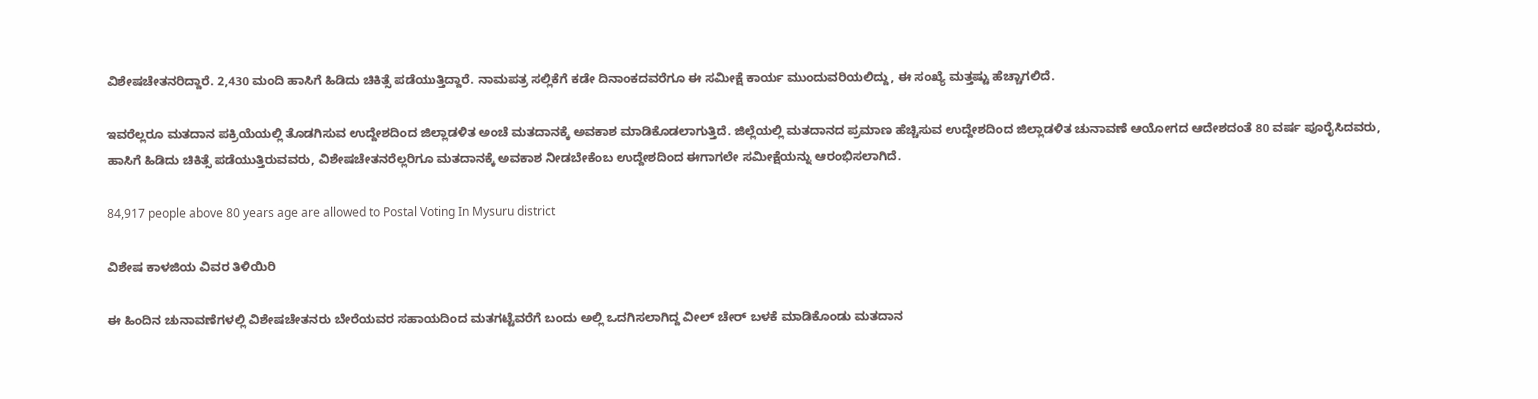ವಿಶೇಷಚೇತನರಿದ್ದಾರೆ. 2,430 ಮಂದಿ ಹಾಸಿಗೆ ಹಿಡಿದು ಚಿಕಿತ್ಸೆ ಪಡೆಯುತ್ತಿದ್ದಾರೆ. ನಾಮಪತ್ರ ಸಲ್ಲಿಕೆಗೆ ಕಡೇ ದಿನಾಂಕದವರೆಗೂ ಈ ಸಮೀಕ್ಷೆ ಕಾರ್ಯ ಮುಂದುವರಿಯಲಿದ್ದು, ಈ ಸಂಖ್ಯೆ ಮತ್ತಷ್ಟು ಹೆಚ್ಚಾಗಲಿದೆ.

ಇವರೆಲ್ಲರೂ ಮತದಾನ ಪಕ್ರಿಯೆಯಲ್ಲಿ ತೊಡಗಿಸುವ ಉದ್ದೇಶದಿಂದ ಜಿಲ್ಲಾಡಳಿತ ಅಂಚೆ ಮತದಾನಕ್ಕೆ ಅವಕಾಶ ಮಾಡಿಕೊಡಲಾಗುತ್ತಿದೆ. ಜಿಲ್ಲೆಯಲ್ಲಿ ಮತದಾನದ ಪ್ರಮಾಣ ಹೆಚ್ಚಿಸುವ ಉದ್ದೇಶದಿಂದ ಜಿಲ್ಲಾಡಳಿತ ಚುನಾವಣೆ ಆಯೋಗದ ಆದೇಶದಂತೆ 80 ವರ್ಷ ಪೂರೈಸಿದವರು, ಹಾಸಿಗೆ ಹಿಡಿದು ಚಿಕಿತ್ಸೆ ಪಡೆಯುತ್ತಿರುವವರು, ವಿಶೇಷಚೇತನರೆಲ್ಲರಿಗೂ ಮತದಾನಕ್ಕೆ ಅವಕಾಶ ನೀಡಬೇಕೆಂಬ ಉದ್ದೇಶದಿಂದ ಈಗಾಗಲೇ ಸಮೀಕ್ಷೆಯನ್ನು ಆರಂಭಿಸಲಾಗಿದೆ.

84,917 people above 80 years age are allowed to Postal Voting In Mysuru district

ವಿಶೇಷ ಕಾಳಜಿಯ ವಿವರ ತಿಳಿಯಿರಿ

ಈ ಹಿಂದಿನ ಚುನಾವಣೆಗಳಲ್ಲಿ ವಿಶೇಷಚೇತನರು ಬೇರೆಯವರ ಸಹಾಯದಿಂದ ಮತಗಟ್ಟೆವರೆಗೆ ಬಂದು ಅಲ್ಲಿ ಒದಗಿಸಲಾಗಿದ್ದ ವೀಲ್‌ ಚೇರ್‌ ಬಳಕೆ ಮಾಡಿಕೊಂಡು ಮತದಾನ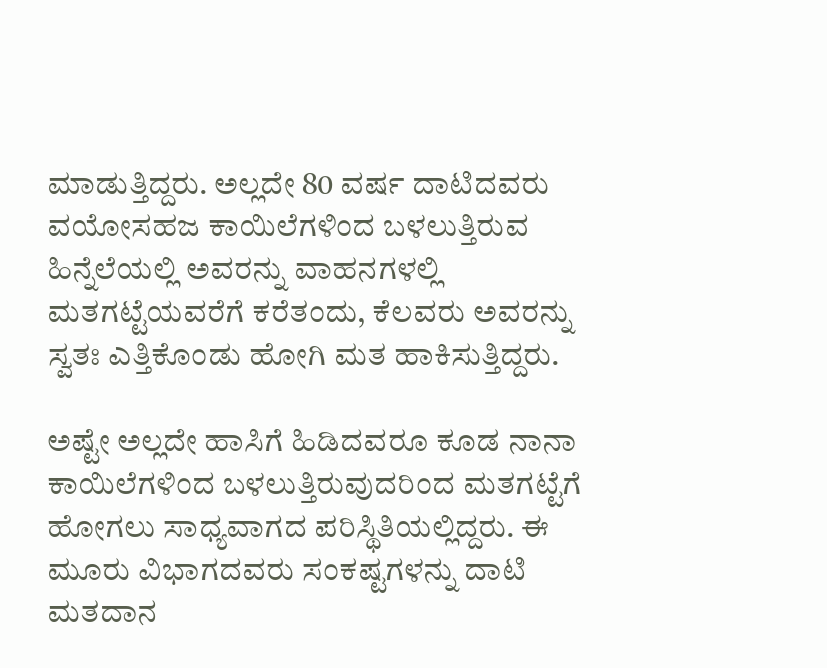ಮಾಡುತ್ತಿದ್ದರು. ಅಲ್ಲದೇ 80 ವರ್ಷ ದಾಟಿದವರು ವಯೋಸಹಜ ಕಾಯಿಲೆಗಳಿಂದ ಬಳಲುತ್ತಿರುವ ಹಿನ್ನೆಲೆಯಲ್ಲಿ ಅವರನ್ನು ವಾಹನಗಳಲ್ಲಿ ಮತಗಟ್ಟೆಯವರೆಗೆ ಕರೆತಂದು, ಕೆಲವರು ಅವರನ್ನು ಸ್ವತಃ ಎತ್ತಿಕೊಂಡು ಹೋಗಿ ಮತ ಹಾಕಿಸುತ್ತಿದ್ದರು.

ಅಷ್ಟೇ ಅಲ್ಲದೇ ಹಾಸಿಗೆ ಹಿಡಿದವರೂ ಕೂಡ ನಾನಾ ಕಾಯಿಲೆಗಳಿಂದ ಬಳಲುತ್ತಿರುವುದರಿಂದ ಮತಗಟ್ಟೆಗೆ ಹೋಗಲು ಸಾಧ್ಯವಾಗದ ಪರಿಸ್ಥಿತಿಯಲ್ಲಿದ್ದರು. ಈ ಮೂರು ವಿಭಾಗದವರು ಸಂಕಷ್ಟಗಳನ್ನು ದಾಟಿ ಮತದಾನ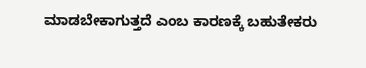ಮಾಡಬೇಕಾಗುತ್ತದೆ ಎಂಬ ಕಾರಣಕ್ಕೆ ಬಹುತೇಕರು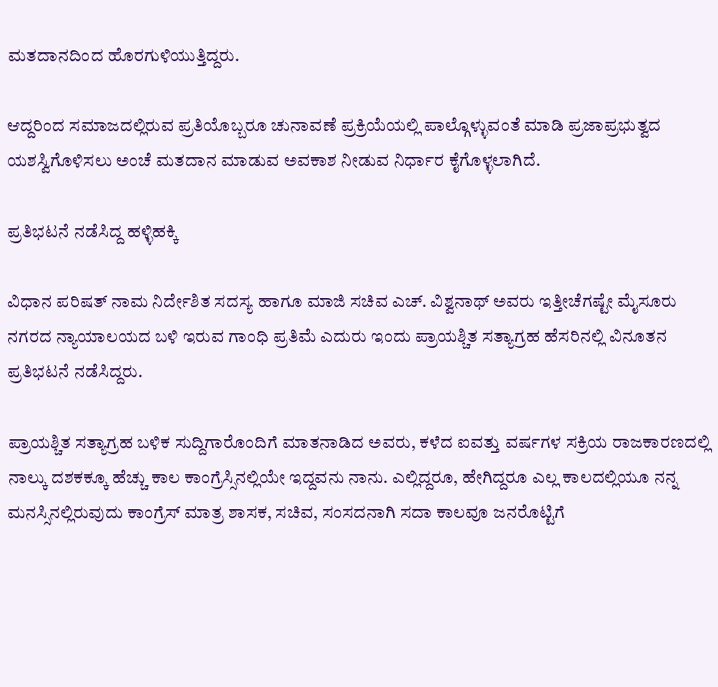ಮತದಾನದಿಂದ ಹೊರಗುಳಿಯುತ್ತಿದ್ದರು.

ಆದ್ದರಿಂದ ಸಮಾಜದಲ್ಲಿರುವ ಪ್ರತಿಯೊಬ್ಬರೂ ಚುನಾವಣೆ ಪ್ರಕ್ರಿಯೆಯಲ್ಲಿ ಪಾಲ್ಗೊಳ್ಳುವಂತೆ ಮಾಡಿ ಪ್ರಜಾಪ್ರಭುತ್ವದ ಯಶಸ್ವಿಗೊಳಿಸಲು ಅಂಚೆ ಮತದಾನ ಮಾಡುವ ಅವಕಾಶ ನೀಡುವ ನಿರ್ಧಾರ ಕೈಗೊಳ್ಳಲಾಗಿದೆ.

ಪ್ರತಿಭಟನೆ ನಡೆಸಿದ್ದ ಹಳ್ಳಿಹಕ್ಕಿ

ವಿಧಾನ ಪರಿಷತ್ ನಾಮ ನಿರ್ದೇಶಿತ ಸದಸ್ಯ ಹಾಗೂ ಮಾಜಿ ಸಚಿವ ಎಚ್. ವಿಶ್ವನಾಥ್ ಅವರು ಇತ್ತೀಚೆಗಷ್ಟೇ ಮೈಸೂರು ನಗರದ ನ್ಯಾಯಾಲಯದ ಬಳಿ ಇರುವ ಗಾಂಧಿ ಪ್ರತಿಮೆ ಎದುರು ಇಂದು ಪ್ರಾಯಶ್ಚಿತ ಸತ್ಯಾಗ್ರಹ ಹೆಸರಿನಲ್ಲಿ ವಿನೂತನ ಪ್ರತಿಭಟನೆ ನಡೆಸಿದ್ದರು.

ಪ್ರಾಯಶ್ಚಿತ ಸತ್ಯಾಗ್ರಹ ಬಳಿಕ ಸುದ್ದಿಗಾರೊಂದಿಗೆ ಮಾತನಾಡಿದ ಅವರು, ಕಳೆದ ಐವತ್ತು ವರ್ಷಗಳ ಸಕ್ರಿಯ ರಾಜಕಾರಣದಲ್ಲಿ ನಾಲ್ಕು ದಶಕಕ್ಕೂ ಹೆಚ್ಚು ಕಾಲ ಕಾಂಗ್ರೆಸ್ಸಿನಲ್ಲಿಯೇ ಇದ್ದವನು ನಾನು. ಎಲ್ಲಿದ್ದರೂ, ಹೇಗಿದ್ದರೂ ಎಲ್ಲ ಕಾಲದಲ್ಲಿಯೂ ನನ್ನ ಮನಸ್ಸಿನಲ್ಲಿರುವುದು ಕಾಂಗ್ರೆಸ್ ಮಾತ್ರ ಶಾಸಕ, ಸಚಿವ, ಸಂಸದನಾಗಿ ಸದಾ ಕಾಲವೂ ಜನರೊಟ್ಟಿಗೆ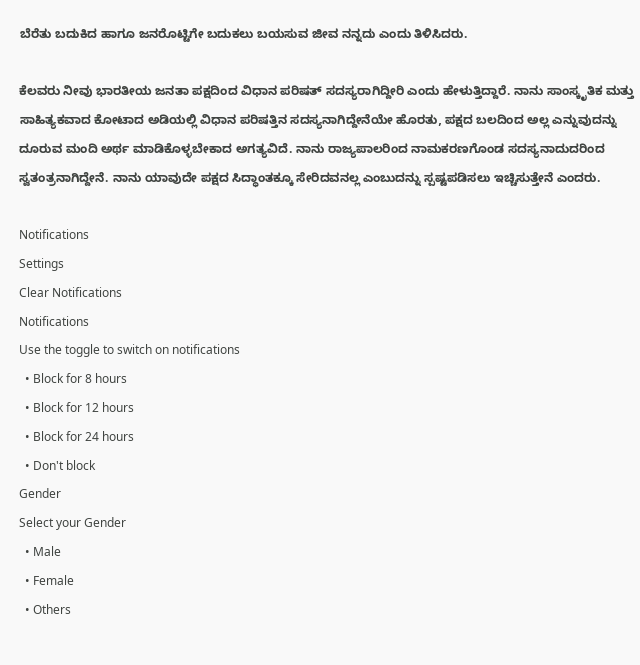ಬೆರೆತು ಬದುಕಿದ ಹಾಗೂ ಜನರೊಟ್ಟಿಗೇ ಬದುಕಲು ಬಯಸುವ ಜೀವ ನನ್ನದು ಎಂದು ತಿಳಿಸಿದರು.

ಕೆಲವರು ನೀವು ಭಾರತೀಯ ಜನತಾ ಪಕ್ಷದಿಂದ ವಿಧಾನ ಪರಿಷತ್ ಸದಸ್ಯರಾಗಿದ್ದೀರಿ ಎಂದು ಹೇಳುತ್ತಿದ್ದಾರೆ. ನಾನು ಸಾಂಸ್ಕೃತಿಕ ಮತ್ತು ಸಾಹಿತ್ಯಕವಾದ ಕೋಟಾದ ಅಡಿಯಲ್ಲಿ ವಿಧಾನ ಪರಿಷತ್ತಿನ ಸದಸ್ಯನಾಗಿದ್ದೇನೆಯೇ ಹೊರತು, ಪಕ್ಷದ ಬಲದಿಂದ ಅಲ್ಲ ಎನ್ನುವುದನ್ನು ದೂರುವ ಮಂದಿ ಅರ್ಥ ಮಾಡಿಕೊಳ್ಳಬೇಕಾದ ಅಗತ್ಯವಿದೆ. ನಾನು ರಾಜ್ಯಪಾಲರಿಂದ ನಾಮಕರಣಗೊಂಡ ಸದಸ್ಯನಾದುದರಿಂದ ಸ್ವತಂತ್ರನಾಗಿದ್ದೇನೆ. ನಾನು ಯಾವುದೇ ಪಕ್ಷದ ಸಿದ್ಧಾಂತಕ್ಕೂ ಸೇರಿದವನಲ್ಲ ಎಂಬುದನ್ನು ಸ್ಪಷ್ಟಪಡಿಸಲು ಇಚ್ಚಿಸುತ್ತೇನೆ ಎಂದರು.

Notifications
Settings
Clear Notifications
Notifications
Use the toggle to switch on notifications
  • Block for 8 hours
  • Block for 12 hours
  • Block for 24 hours
  • Don't block
Gender
Select your Gender
  • Male
  • Female
  • Others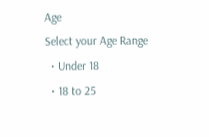Age
Select your Age Range
  • Under 18
  • 18 to 25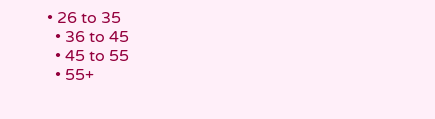• 26 to 35
  • 36 to 45
  • 45 to 55
  • 55+